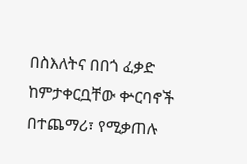በስእለትና በበጎ ፈቃድ ከምታቀርቧቸው ቍርባኖች በተጨማሪ፣ የሚቃጠሉ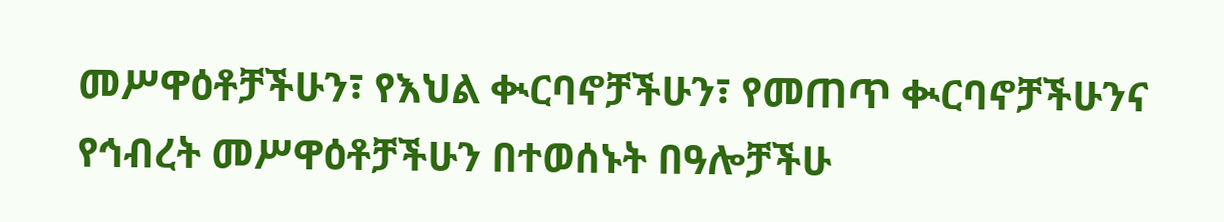መሥዋዕቶቻችሁን፣ የእህል ቊርባኖቻችሁን፣ የመጠጥ ቊርባኖቻችሁንና የኅብረት መሥዋዕቶቻችሁን በተወሰኑት በዓሎቻችሁ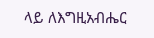ላይ ለእግዚአብሔር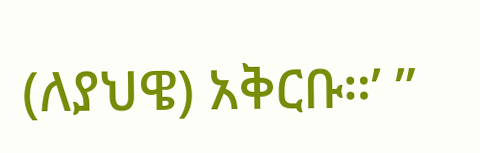(ለያህዌ) አቅርቡ።’ ”